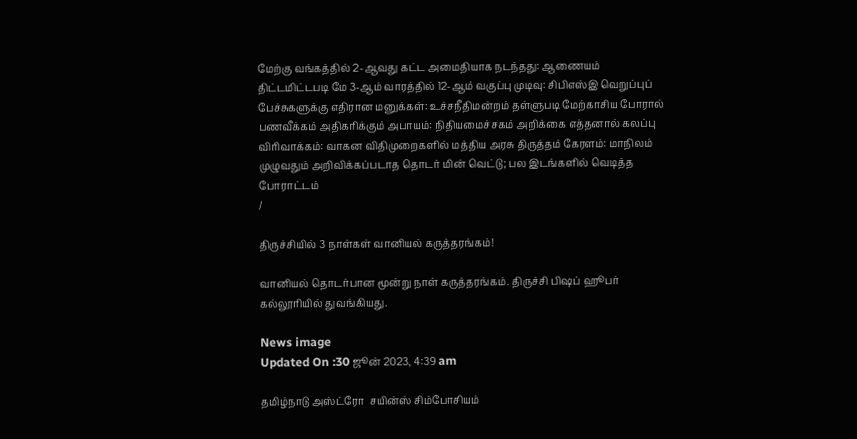மேற்கு வங்கத்தில் 2-ஆவது கட்ட அமைதியாக நடந்தது: ஆணையம் திட்டமிட்டபடி மே 3-ஆம் வாரத்தில் 12-ஆம் வகுப்பு முடிவு: சிபிஎஸ்இ வெறுப்புப் பேச்சுகளுக்கு எதிரான மனுக்கள்: உச்சநீதிமன்றம் தள்ளுபடி மேற்காசிய போரால் பணவீக்கம் அதிகரிக்கும் அபாயம்: நிதியமைச்சகம் அறிக்கை எத்தனால் கலப்பு விரிவாக்கம்: வாகன விதிமுறைகளில் மத்திய அரசு திருத்தம் கேரளம்: மாநிலம் முழுவதும் அறிவிக்கப்படாத தொடர் மின் வெட்டு; பல இடங்களில் வெடித்த போராட்டம்
/

திருச்சியில் 3 நாள்கள் வானியல் கருத்தரங்கம்!

வானியல் தொடர்பான மூன்று நாள் கருத்தரங்கம். திருச்சி பிஷப் ஹூபர் கல்லூரியில் துவங்கியது.

News image
Updated On :30 ஜூன் 2023, 4:39 am

தமிழ்நாடு அஸ்ட்ரோ  சயின்ஸ் சிம்போசியம்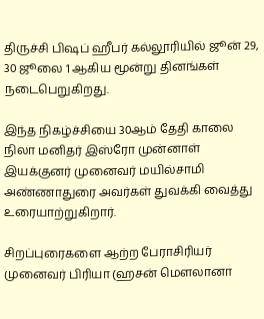திருச்சி பிஷப் ஹீபர் கல்லூரியில் ஜூன் 29, 30 ஜூலை 1 ஆகிய மூன்று தினங்கள் நடைபெறுகிறது.

இந்த நிகழ்ச்சியை 30ஆம் தேதி காலை நிலா மனிதர் இஸ்ரோ முன்னாள் இயக்குனர் முனைவர் மயில்சாமி அண்ணாதுரை அவர்கள் துவக்கி வைத்து உரையாற்றுகிறார்.

சிறப்புரைகளை ஆற்ற பேராசிரியர் முனைவர் பிரியா (ஹசன் மெளலானா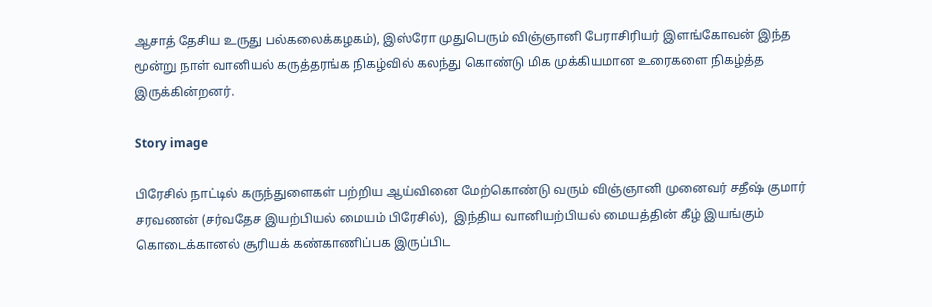ஆசாத் தேசிய உருது பல்கலைக்கழகம்), இஸ்ரோ முதுபெரும் விஞ்ஞானி பேராசிரியர் இளங்கோவன் இந்த மூன்று நாள் வானியல் கருத்தரங்க நிகழ்வில் கலந்து கொண்டு மிக முக்கியமான உரைகளை நிகழ்த்த இருக்கின்றனர்.

Story image

பிரேசில் நாட்டில் கருந்துளைகள் பற்றிய ஆய்வினை மேற்கொண்டு வரும் விஞ்ஞானி முனைவர் சதீஷ் குமார் சரவணன் (சர்வதேச இயற்பியல் மையம் பிரேசில்),  இந்திய வானியற்பியல் மையத்தின் கீழ் இயங்கும் கொடைக்கானல் சூரியக் கண்காணிப்பக இருப்பிட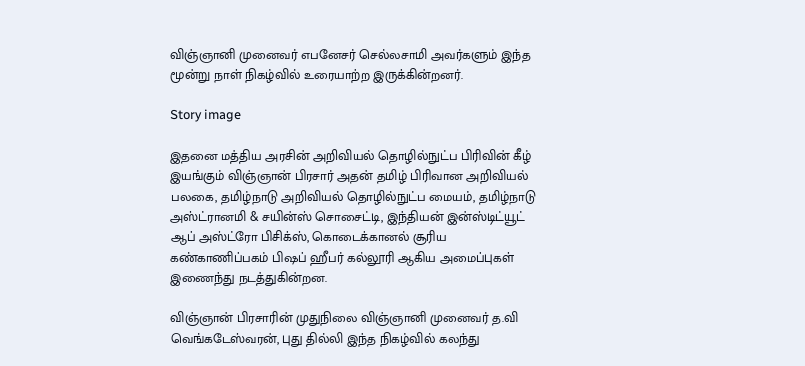விஞ்ஞானி முனைவர் எபனேசர் செல்லசாமி அவர்களும் இந்த மூன்று நாள் நிகழ்வில் உரையாற்ற இருக்கின்றனர்.

Story image

இதனை மத்திய அரசின் அறிவியல் தொழில்நுட்ப பிரிவின் கீழ் இயங்கும் விஞ்ஞான் பிரசார் அதன் தமிழ் பிரிவான அறிவியல் பலகை, தமிழ்நாடு அறிவியல் தொழில்நுட்ப மையம், தமிழ்நாடு அஸ்ட்ரானமி & சயின்ஸ் சொசைட்டி, இந்தியன் இன்ஸ்டிட்யூட் ஆப் அஸ்ட்ரோ பிசிக்ஸ், கொடைக்கானல் சூரிய கண்காணிப்பகம் பிஷப் ஹீபர் கல்லூரி ஆகிய அமைப்புகள் இணைந்து நடத்துகின்றன.

விஞ்ஞான் பிரசாரின் முதுநிலை விஞ்ஞானி முனைவர் த.வி வெங்கடேஸ்வரன், புது தில்லி இந்த நிகழ்வில் கலந்து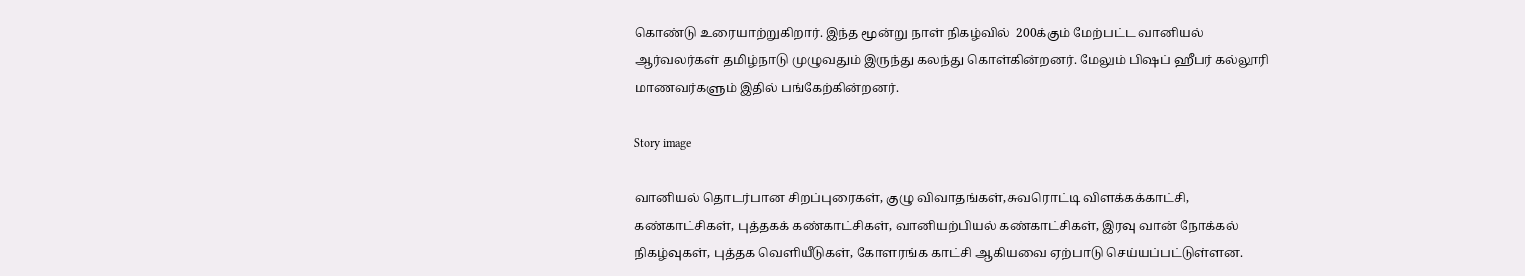கொண்டு உரையாற்றுகிறார். இந்த மூன்று நாள் நிகழ்வில்  200க்கும் மேற்பட்ட வானியல் ஆர்வலர்கள் தமிழ்நாடு முழுவதும் இருந்து கலந்து கொள்கின்றனர். மேலும் பிஷப் ஹீபர் கல்லூரி மாணவர்களும் இதில் பங்கேற்கின்றனர்.

Story image

வானியல் தொடர்பான சிறப்புரைகள், குழு விவாதங்கள்,சுவரொட்டி விளக்கக்காட்சி, கண்காட்சிகள், புத்தகக் கண்காட்சிகள், வானியற்பியல் கண்காட்சிகள், இரவு வான் நோக்கல் நிகழ்வுகள், புத்தக வெளியீடுகள், கோளரங்க காட்சி ஆகியவை ஏற்பாடு செய்யப்பட்டுள்ளன.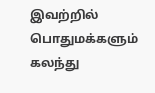இவற்றில் பொதுமக்களும் கலந்து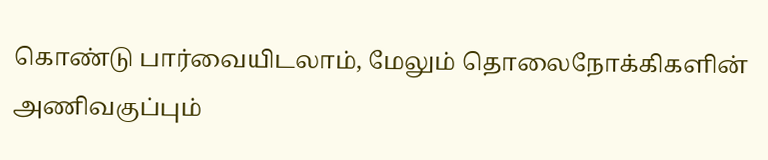கொண்டு பார்வையிடலாம், மேலும் தொலைநோக்கிகளின் அணிவகுப்பும்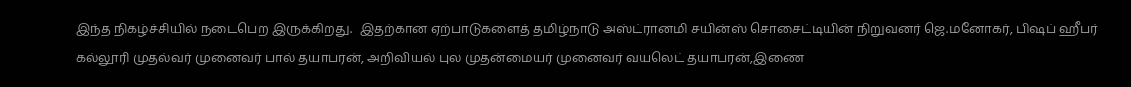இந்த நிகழ்ச்சியில் நடைபெற இருக்கிறது.  இதற்கான ஏற்பாடுகளைத் தமிழ்நாடு அஸ்ட்ரானமி சயின்ஸ் சொசைட்டியின் நிறுவனர் ஜெ.மனோகர், பிஷப் ஹீபர் கல்லூரி முதல்வர் முனைவர் பால் தயாபரன், அறிவியல் புல முதன்மையர் முனைவர் வயலெட் தயாபரன்,இணை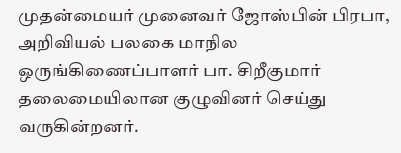முதன்மையர் முனைவர் ஜோஸ்பின் பிரபா, அறிவியல் பலகை மாநில ஒருங்கிணைப்பாளர் பா. சிறீகுமார் தலைமையிலான குழுவினர் செய்து வருகின்றனர்.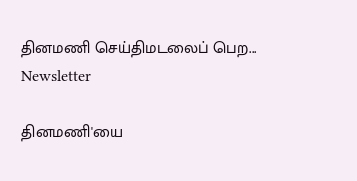தினமணி செய்திமடலைப் பெற... Newsletter

தினமணி'யை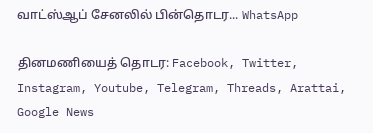வாட்ஸ்ஆப் சேனலில் பின்தொடர... WhatsApp

தினமணியைத் தொடர: Facebook, Twitter, Instagram, Youtube, Telegram, Threads, Arattai, Google News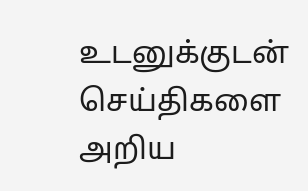உடனுக்குடன் செய்திகளை அறிய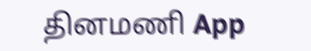தினமணி App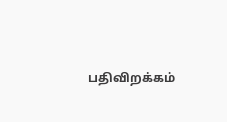பதிவிறக்கம்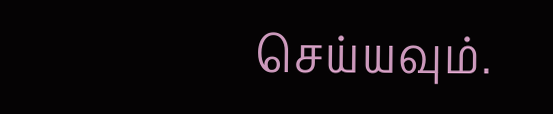செய்யவும்.